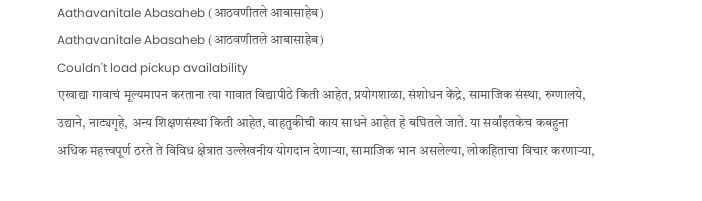Aathavanitale Abasaheb (आठवणीतले आबासाहेब)
Aathavanitale Abasaheb (आठवणीतले आबासाहेब)
Couldn't load pickup availability
एखाद्या गावाचं मूल्यमापन करताना त्या गावात विद्यापीठे किती आहेत, प्रयोगशाळा, संशोधन केंद्रे, सामाजिक संस्था, रुग्णालये, उद्याने, नाट्यगृहे, अन्य शिक्षणसंस्था किती आहेत, वाहतुकीची काय साधने आहेत हे बघितले जाते. या सर्वांइतकेच कबहुना अधिक महत्त्वपूर्ण ठरते ते विविध क्षेत्रात उल्लेखनीय योगदान देणाऱ्या, सामाजिक भान असलेल्या, लोकहिताचा विचार करणाऱ्या,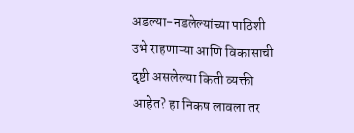अडल्या-नडलेल्यांच्या पाठिशी उभे राहणाऱ्या आणि विकासाची दृष्टी असलेल्या किती व्यक्ती आहेत? हा निकष लावला तर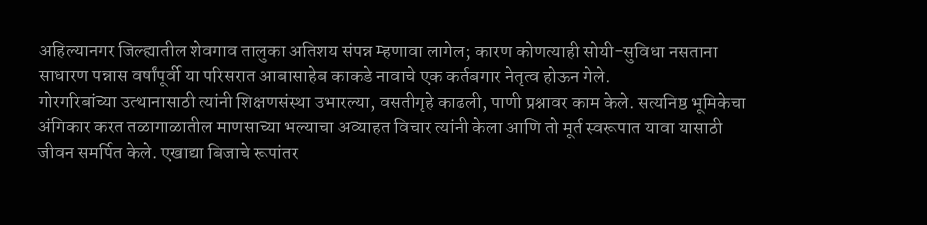अहिल्यानगर जिल्ह्यातील शेवगाव तालुका अतिशय संपन्न म्हणावा लागेल; कारण कोणत्याही सोयी-सुविधा नसताना साधारण पन्नास वर्षांपूर्वी या परिसरात आबासाहेब काकडे नावाचे एक कर्तबगार नेतृत्व होऊन गेले.
गोरगरिबांच्या उत्थानासाठी त्यांनी शिक्षणसंस्था उभारल्या, वसतीगृहे काढली, पाणी प्रश्नावर काम केले. सत्यनिष्ठ भूमिकेचा अंगिकार करत तळागाळातील माणसाच्या भल्याचा अव्याहत विचार त्यांनी केला आणि तो मूर्त स्वरूपात यावा यासाठी जीवन समर्पित केले. एखाद्या बिजाचे रूपांतर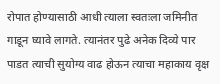रोपात होण्यासाठी आधी त्याला स्वतःला जमिनीत गाडून घ्यावे लागते. त्यानंतर पुढे अनेक दिव्ये पार पाडत त्याची सुयोग्य वाढ होऊन त्याचा महाकाय वृक्ष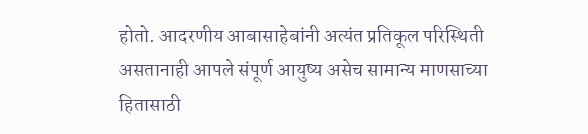होतो. आदरणीय आबासाहेबांनी अत्यंत प्रतिकूल परिस्थिती असतानाही आपले संपूर्ण आयुष्य असेच सामान्य माणसाच्या हितासाठी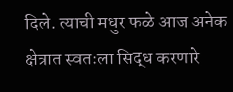दिले. त्याची मधुर फळे आज अनेक क्षेत्रात स्वतःला सिद्ध करणारे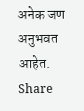अनेक जण अनुभवत आहेत.
Share